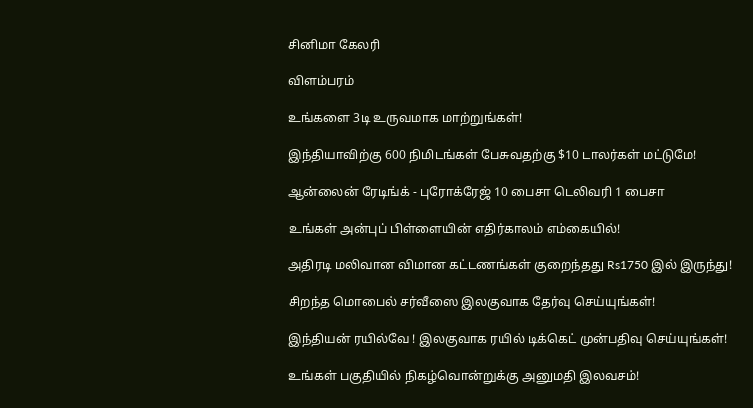சினிமா கேலரி

விளம்பரம்

உங்களை 3டி உருவமாக மாற்றுங்கள்!

இந்தியாவிற்கு 600 நிமிடங்கள் பேசுவதற்கு $10 டாலர்கள் மட்டுமே!

ஆன்லைன் ரேடிங்க் - புரோக்ரேஜ் 10 பைசா டெலிவரி 1 பைசா

உங்கள் அன்புப் பிள்ளையின் எதிர்காலம் எம்கையில்!

அதிரடி மலிவான விமான கட்டணங்கள் குறைந்தது Rs1750 இல் இருந்து!

சிறந்த மொபைல் சர்வீஸை இலகுவாக தேர்வு செய்யுங்கள்!

இந்தியன் ரயில்வே ! இலகுவாக ரயில் டிக்கெட் முன்பதிவு செய்யுங்கள்!

உங்கள் பகுதியில் நிகழ்வொன்றுக்கு அனுமதி இலவசம்!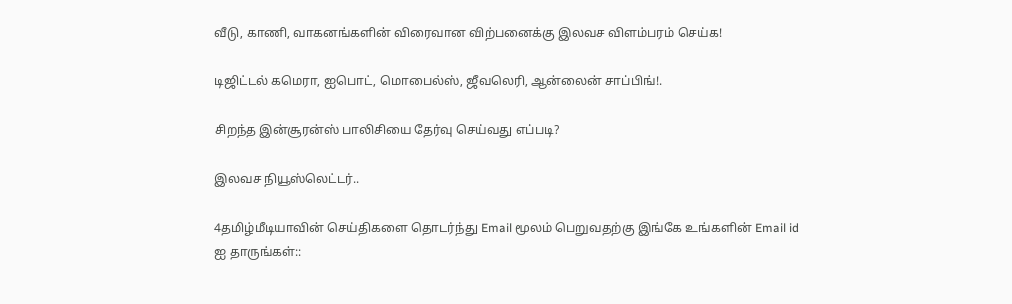வீடு, காணி, வாகனங்களின் விரைவான விற்பனைக்கு இலவச விளம்பரம் செய்க!

டிஜிட்டல் கமெரா, ஐபொட், மொபைல்ஸ், ஜீவலெரி, ஆன்லைன் சாப்பிங்!.

சிறந்த இன்சூரன்ஸ் பாலிசியை தேர்வு செய்வது எப்படி?

இலவச நியூஸ்லெட்டர்..

4தமிழ்மீடியாவின் செய்திகளை தொடர்ந்து Email மூலம் பெறுவதற்கு இங்கே உங்களின் Email id ஐ தாருங்கள்::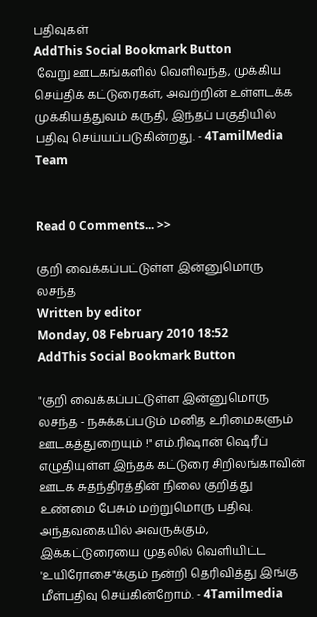பதிவுகள்
AddThis Social Bookmark Button
 வேறு ஊடகங்களில் வெளிவந்த, முக்கிய செய்திக் கட்டுரைகள், அவற்றின் உள்ளடக்க முக்கியத்துவம் கருதி, இந்தப் பகுதியில் பதிவு செய்யப்படுகின்றது. - 4TamilMedia Team


Read 0 Comments... >>

குறி வைக்கப்பட்டுள்ள இன்னுமொரு லசந்த
Written by editor
Monday, 08 February 2010 18:52
AddThis Social Bookmark Button

"குறி வைக்கப்பட்டுள்ள இன்னுமொரு லசந்த - நசுக்கப்படும் மனித உரிமைகளும் ஊடகத்துறையும் !" எம்.ரிஷான் ஷெரீப் எழுதியுள்ள இந்தக் கட்டுரை சிறிலங்காவின் ஊடக சுதந்திரத்தின் நிலை குறித்து உண்மை பேசும் மற்றுமொரு பதிவு. அந்தவகையில் அவருக்கும், இக்கட்டுரையை முதலில் வெளியிட்ட 'உயிரோசை"க்கும் நன்றி தெரிவித்து இங்கு மீள்பதிவு செய்கின்றோம். - 4Tamilmedia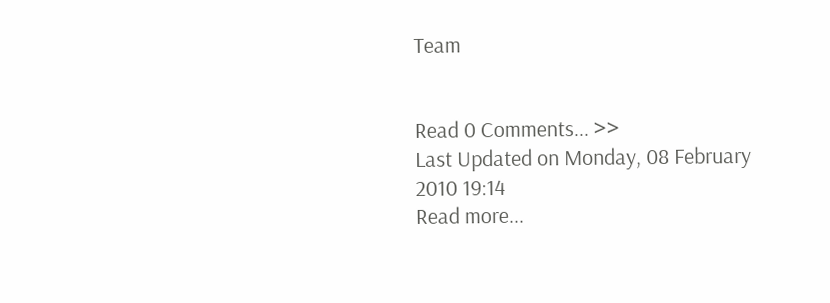Team


Read 0 Comments... >>
Last Updated on Monday, 08 February 2010 19:14
Read more...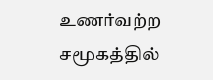உணர்வற்ற சமூகத்தில்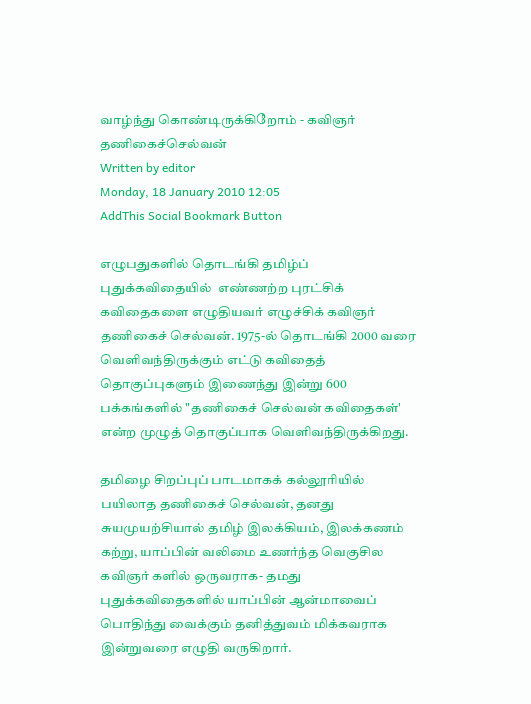வாழ்ந்து கொண்டிருக்கிறோம் - கவிஞர் தணிகைச்செல்வன்
Written by editor
Monday, 18 January 2010 12:05
AddThis Social Bookmark Button

எழுபதுகளில் தொடங்கி தமிழ்ப் புதுக்கவிதையில்  எண்ணற்ற புரட்சிக் கவிதைகளை எழுதியவர் எழுச்சிக் கவிஞர் தணிகைச் செல்வன். 1975-ல் தொடங்கி 2000 வரை வெளிவந்திருக்கும் எட்டு கவிதைத் தொகுப்புகளும் இணைந்து இன்று 600 பக்கங்களில் "தணிகைச் செல்வன் கவிதைகள்' என்ற முழுத் தொகுப்பாக வெளிவந்திருக்கிறது.

தமிழை சிறப்புப் பாடமாகக் கல்லூரியில் பயிலாத தணிகைச் செல்வன், தனது சுயமுயற்சியால் தமிழ் இலக்கியம், இலக்கணம் கற்று, யாப்பின் வலிமை உணர்ந்த வெகுசில கவிஞர் களில் ஒருவராக- தமது புதுக்கவிதைகளில் யாப்பின் ஆன்மாவைப் பொதிந்து வைக்கும் தனித்துவம் மிக்கவராக இன்றுவரை எழுதி வருகிறார்.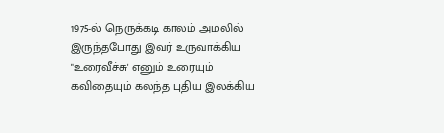1975-ல் நெருக்கடி காலம் அமலில் இருந்தபோது இவர் உருவாக்கிய "உரைவீச்சு' எனும் உரையும் கவிதையும் கலந்த புதிய இலக்கிய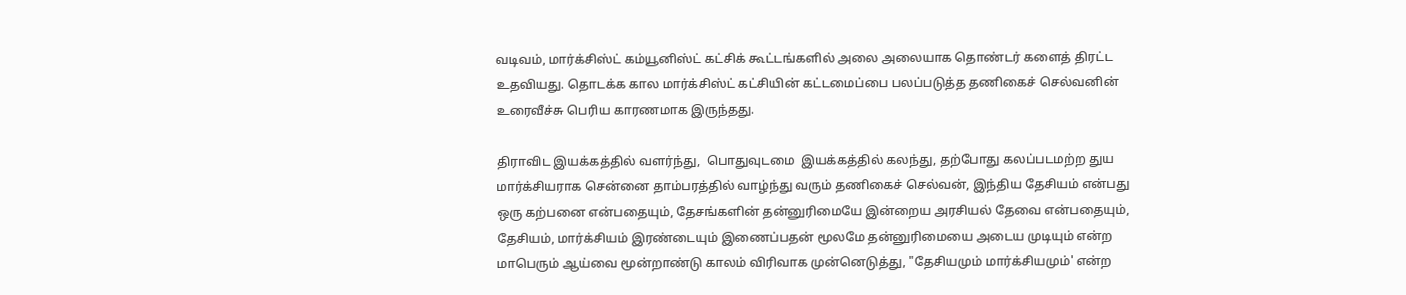வடிவம், மார்க்சிஸ்ட் கம்யூனிஸ்ட் கட்சிக் கூட்டங்களில் அலை அலையாக தொண்டர் களைத் திரட்ட உதவியது. தொடக்க கால மார்க்சிஸ்ட் கட்சியின் கட்டமைப்பை பலப்படுத்த தணிகைச் செல்வனின் உரைவீச்சு பெரிய காரணமாக இருந்தது.

திராவிட இயக்கத்தில் வளர்ந்து,  பொதுவுடமை  இயக்கத்தில் கலந்து, தற்போது கலப்படமற்ற துய மார்க்சியராக சென்னை தாம்பரத்தில் வாழ்ந்து வரும் தணிகைச் செல்வன், இந்திய தேசியம் என்பது ஒரு கற்பனை என்பதையும், தேசங்களின் தன்னுரிமையே இன்றைய அரசியல் தேவை என்பதையும், தேசியம், மார்க்சியம் இரண்டையும் இணைப்பதன் மூலமே தன்னுரிமையை அடைய முடியும் என்ற மாபெரும் ஆய்வை மூன்றாண்டு காலம் விரிவாக முன்னெடுத்து, "தேசியமும் மார்க்சியமும்' என்ற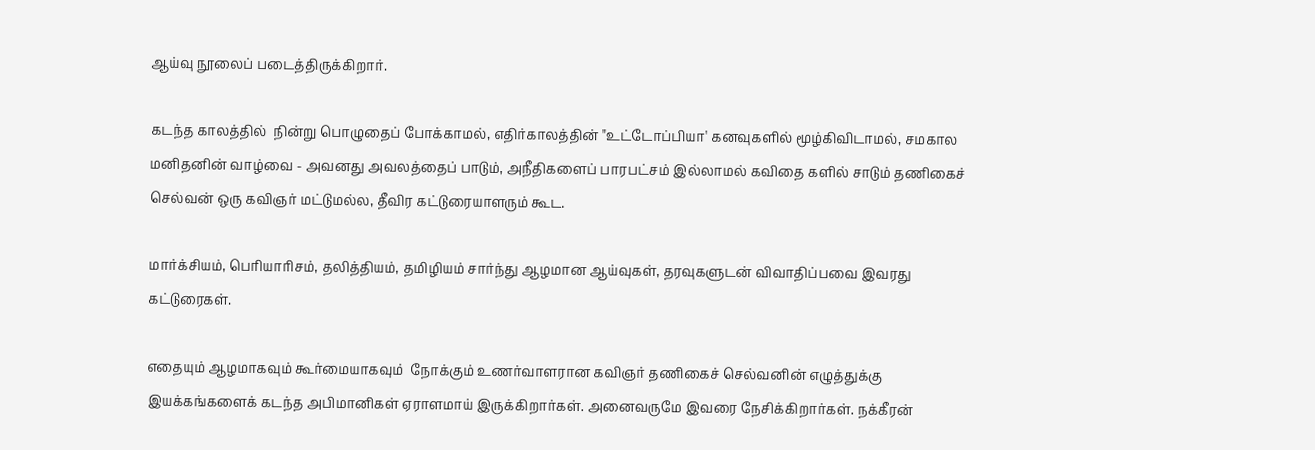ஆய்வு நூலைப் படைத்திருக்கிறார்.

கடந்த காலத்தில்  நின்று பொழுதைப் போக்காமல், எதிர்காலத்தின் "உட்டோப்பியா' கனவுகளில் மூழ்கிவிடாமல், சமகால மனிதனின் வாழ்வை - அவனது அவலத்தைப் பாடும், அநீதிகளைப் பாரபட்சம் இல்லாமல் கவிதை களில் சாடும் தணிகைச் செல்வன் ஒரு கவிஞர் மட்டுமல்ல, தீவிர கட்டுரையாளரும் கூட.

மார்க்சியம், பெரியாரிசம், தலித்தியம், தமிழியம் சார்ந்து ஆழமான ஆய்வுகள், தரவுகளுடன் விவாதிப்பவை இவரது கட்டுரைகள்.

எதையும் ஆழமாகவும் கூர்மையாகவும்  நோக்கும் உணர்வாளரான கவிஞர் தணிகைச் செல்வனின் எழுத்துக்கு  இயக்கங்களைக் கடந்த அபிமானிகள் ஏராளமாய் இருக்கிறார்கள். அனைவருமே இவரை நேசிக்கிறார்கள். நக்கீரன்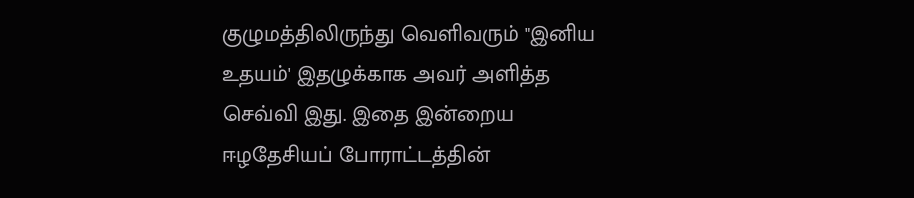குழுமத்திலிருந்து வெளிவரும் "இனிய உதயம்' இதழுக்காக அவர் அளித்த செவ்வி இது. இதை இன்றைய ஈழதேசியப் போராட்டத்தின்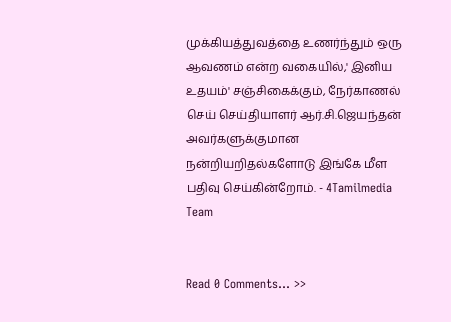முக்கியத்துவத்தை உணர்ந்தும் ஒரு  ஆவணம் என்ற வகையில்,' இனிய உதயம்' சஞ்சிகைக்கும், நேர்காணல் செய் செய்தியாளர் ஆர்.சி.ஜெயந்தன் அவர்களுக்குமான நன்றியறிதல்களோடு இங்கே மீள பதிவு செய்கின்றோம். - 4Tamilmedia Team


Read 0 Comments... >>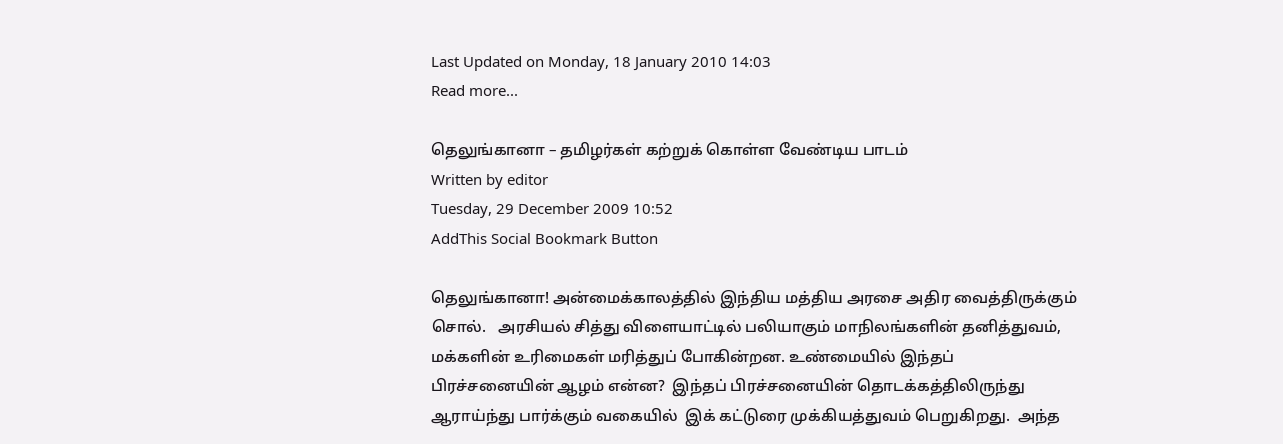Last Updated on Monday, 18 January 2010 14:03
Read more...

தெலுங்கானா – தமிழர்கள் கற்றுக் கொள்ள வேண்டிய பாடம்
Written by editor
Tuesday, 29 December 2009 10:52
AddThis Social Bookmark Button

தெலுங்கானா! அன்மைக்காலத்தில் இந்திய மத்திய அரசை அதிர வைத்திருக்கும் சொல்.   அரசியல் சித்து விளையாட்டில் பலியாகும் மாநிலங்களின் தனித்துவம், மக்களின் உரிமைகள் மரித்துப் போகின்றன. உண்மையில் இந்தப் பிரச்சனையின் ஆழம் என்ன?  இந்தப் பிரச்சனையின் தொடக்கத்திலிருந்து  ஆராய்ந்து பார்க்கும் வகையில்  இக் கட்டுரை முக்கியத்துவம் பெறுகிறது.  அந்த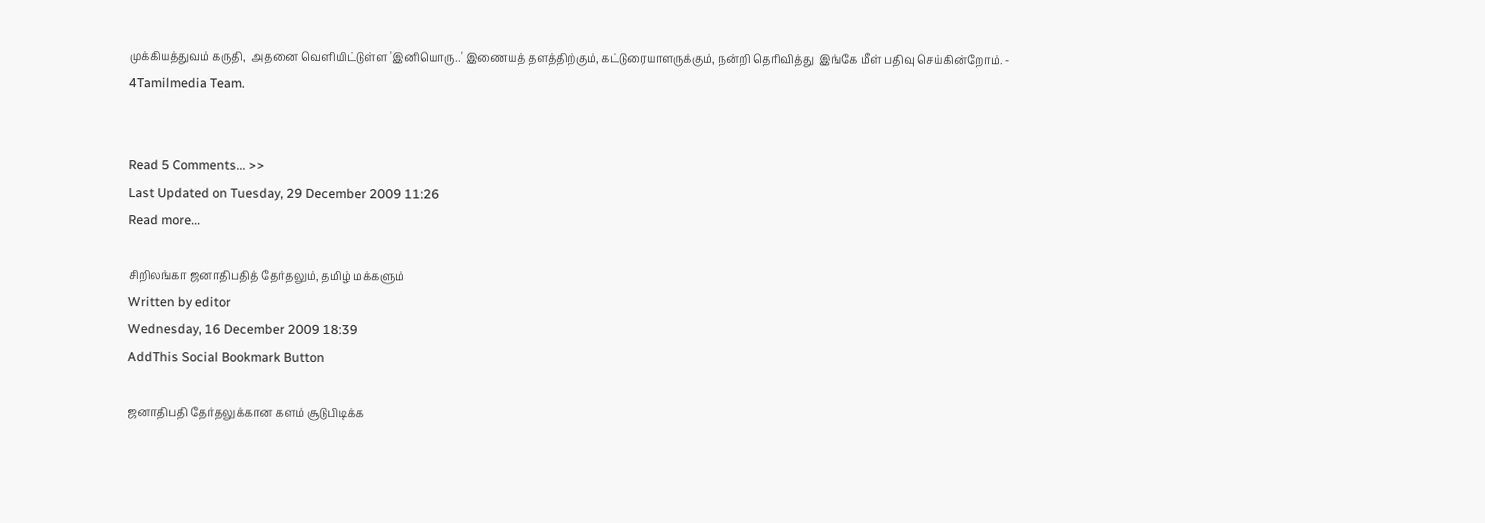முக்கியத்துவம் கருதி,  அதனை வெளியிட்டுள்ள 'இனியொரு..' இணையத் தளத்திற்கும், கட்டுரையாளருக்கும், நன்றி தெரிவித்து  இங்கே மீள் பதிவு செய்கின்றோம். - 4Tamilmedia Team.


Read 5 Comments... >>
Last Updated on Tuesday, 29 December 2009 11:26
Read more...

சிறிலங்கா ஜனாதிபதித் தேர்தலும், தமிழ் மக்களும்
Written by editor
Wednesday, 16 December 2009 18:39
AddThis Social Bookmark Button

ஜனாதிபதி தேர்தலுக்கான களம் சூடுபிடிக்க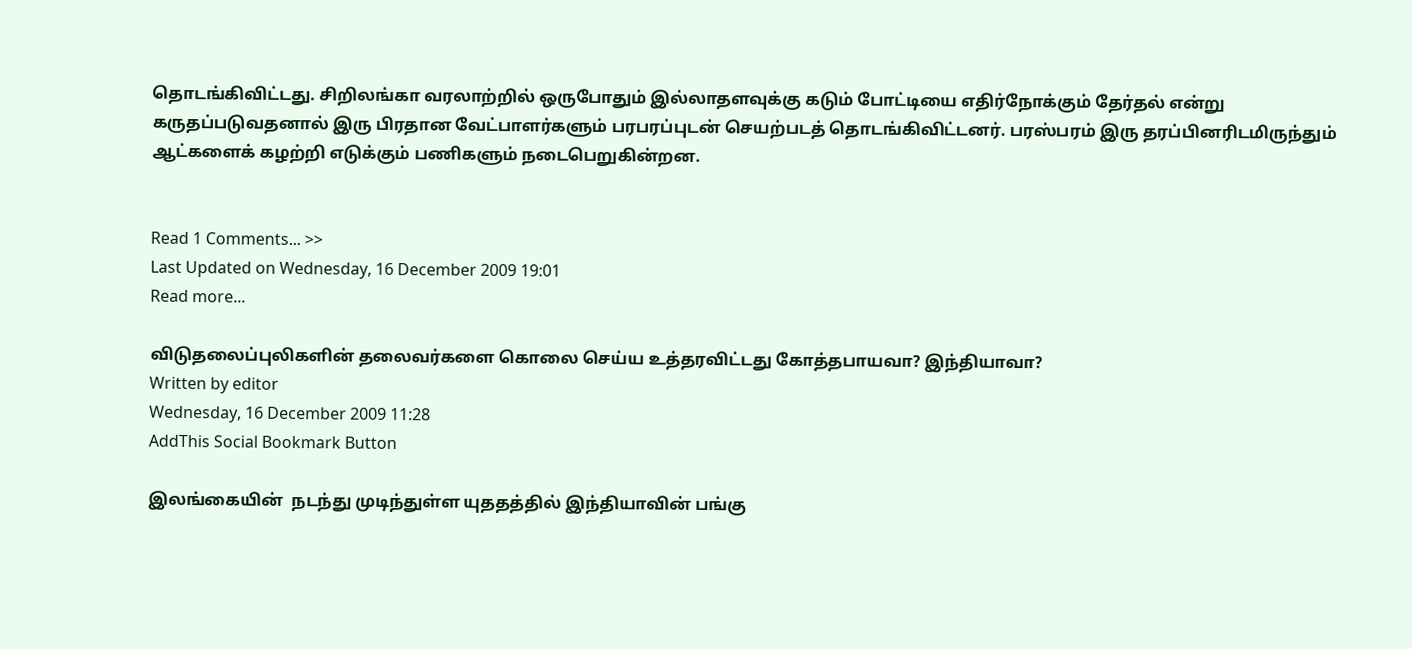தொடங்கிவிட்டது. சிறிலங்கா வரலாற்றில் ஒருபோதும் இல்லாதளவுக்கு கடும் போட்டியை எதிர்நோக்கும் தேர்தல் என்று கருதப்படுவதனால் இரு பிரதான வேட்பாளர்களும் பரபரப்புடன் செயற்படத் தொடங்கிவிட்டனர். பரஸ்பரம் இரு தரப்பினரிடமிருந்தும் ஆட்களைக் கழற்றி எடுக்கும் பணிகளும் நடைபெறுகின்றன.


Read 1 Comments... >>
Last Updated on Wednesday, 16 December 2009 19:01
Read more...

விடுதலைப்புலிகளின் தலைவர்களை கொலை செய்ய உத்தரவிட்டது கோத்தபாயவா? இந்தியாவா?
Written by editor
Wednesday, 16 December 2009 11:28
AddThis Social Bookmark Button

இலங்கையின்  நடந்து முடிந்துள்ள யுததத்தில் இந்தியாவின் பங்கு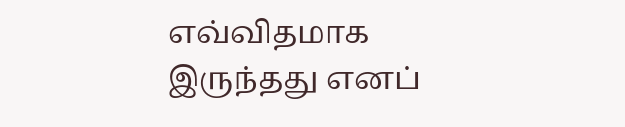எவ்விதமாக இருந்தது எனப்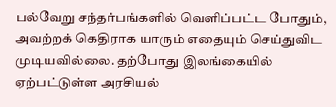பல்வேறு சந்தர்பங்களில் வெளிப்பட்ட போதும், அவற்றக் கெதிராக யாரும் எதையும் செய்துவிட முடியவில்லை. தற்போது இலங்கையில் ஏற்பட்டுள்ள அரசியல்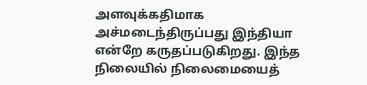அளவுக்கதிமாக அச்மடைந்திருப்பது இந்தியா என்றே கருதப்படுகிறது. இந்த நிலையில் நிலைமையைத்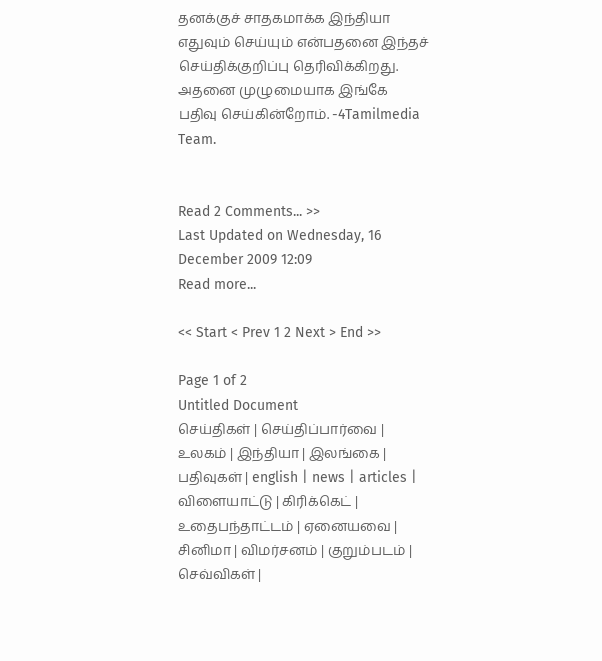தனக்குச் சாதகமாக்க இந்தியா எதுவும் செய்யும் என்பதனை இந்தச் செய்திக்குறிப்பு தெரிவிக்கிறது.  அதனை முழுமையாக இங்கே பதிவு செய்கின்றோம். -4Tamilmedia Team.


Read 2 Comments... >>
Last Updated on Wednesday, 16 December 2009 12:09
Read more...

<< Start < Prev 1 2 Next > End >>

Page 1 of 2
Untitled Document
செய்திகள் | செய்திப்பார்வை | உலகம் | இந்தியா | இலங்கை | பதிவுகள் | english | news | articles | விளையாட்டு | கிரிக்கெட் | உதைபந்தாட்டம் | ஏனையவை | சினிமா | விமர்சனம் | குறும்படம் | செவ்விகள் |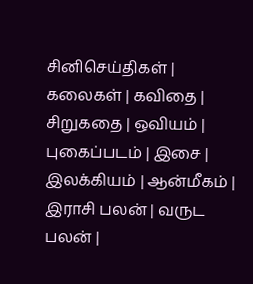சினிசெய்திகள் | கலைகள் | கவிதை | சிறுகதை | ஒவியம் | புகைப்படம் | இசை | இலக்கியம் | ஆன்மீகம் | இராசி பலன் | வருட பலன் |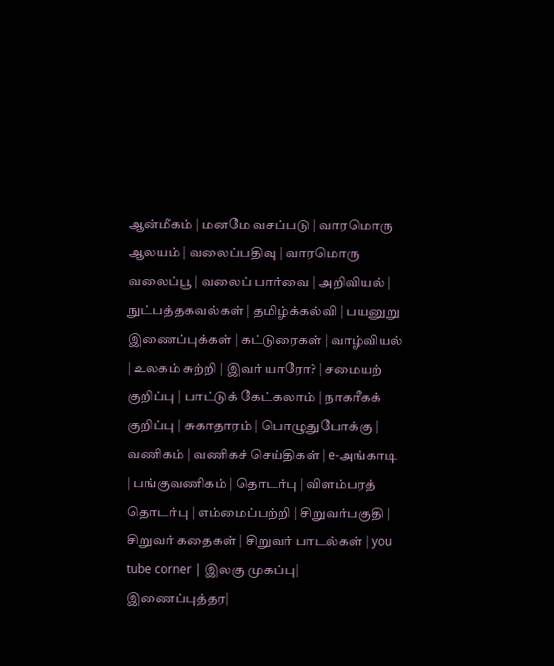ஆன்மீகம் | மனமே வசப்படு | வாரமொரு ஆலயம் | வலைப்பதிவு | வாரமொரு வலைப்பூ | வலைப் பார்வை | அறிவியல் | நுட்பத்தகவல்கள் | தமிழ்க்கல்வி | பயனுறு இணைப்புக்கள் | கட்டுரைகள் | வாழ்வியல் | உலகம் சுற்றி | இவர் யாரோ? | சமையற் குறிப்பு | பாட்டுக் கேட்கலாம் | நாகரீகக் குறிப்பு | சுகாதாரம் | பொழுதுபோக்கு | வணிகம் | வணிகச் செய்திகள் | e-அங்காடி | பங்குவணிகம் | தொடர்பு | விளம்பரத் தொடர்பு | எம்மைப்பற்றி | சிறுவர்பகுதி | சிறுவர் கதைகள் | சிறுவர் பாடல்கள் | you tube corner | இலகு முகப்பு| இணைப்புத்தர|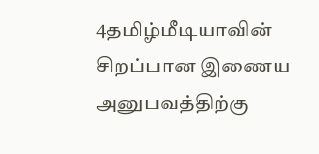4தமிழ்மீடியாவின் சிறப்பான இணைய அனுபவத்திற்கு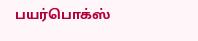பயர்பொக்ஸ்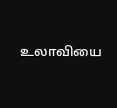உலாவியை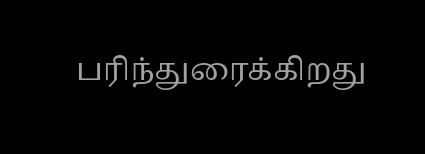பரிந்துரைக்கிறது